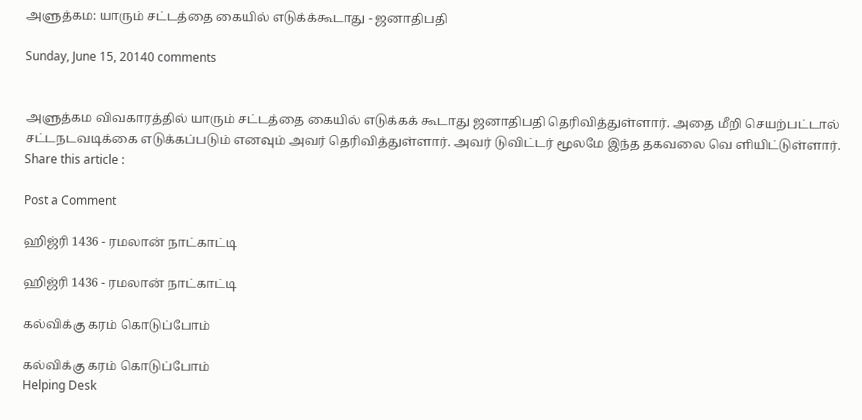அளுத்கம: யாரும் சட்டத்தை கையில் எடுக்க்கூடாது - ஜனாதிபதி

Sunday, June 15, 20140 comments


அளுத்கம விவகாரத்தில் யாரும் சட்டத்தை கையில் எடுக்கக் கூடாது ஜனாதிபதி தெரிவித்துள்ளார். அதை மீறி செயற்பட்டால் சட்டநடவடிக்கை எடுக்கப்படும் எனவும் அவர் தெரிவித்துள்ளார். அவர் டுவிட்டர் மூலமே இந்த தகவலை வெ ளியிட்டுள்ளார்.
Share this article :

Post a Comment

ஹிஜ்ரி 1436 - ரமலான் நாட்காட்டி

ஹிஜ்ரி 1436 - ரமலான் நாட்காட்டி

கல்விக்கு கரம் கொடுப்போம்

கல்விக்கு கரம் கொடுப்போம்
Helping Desk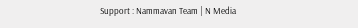Support : Nammavan Team | N Media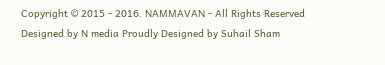Copyright © 2015 - 2016. NAMMAVAN - All Rights Reserved
Designed by N media Proudly Designed by Suhail Sham